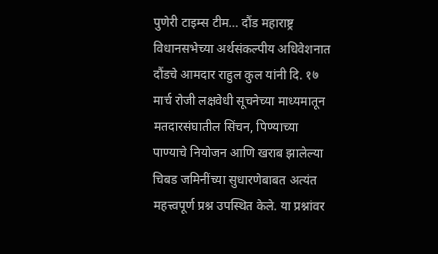पुणेरी टाइम्स टीम… दौंड महाराष्ट्र विधानसभेच्या अर्थसंकल्पीय अधिवेशनात दौंडचे आमदार राहुल कुल यांनी दि. १७ मार्च रोजी लक्षवेधी सूचनेच्या माध्यमातून मतदारसंघातील सिंचन, पिण्याच्या पाण्याचे नियोजन आणि खराब झालेल्या चिबड जमिनींच्या सुधारणेबाबत अत्यंत महत्त्वपूर्ण प्रश्न उपस्थित केले. या प्रश्नांवर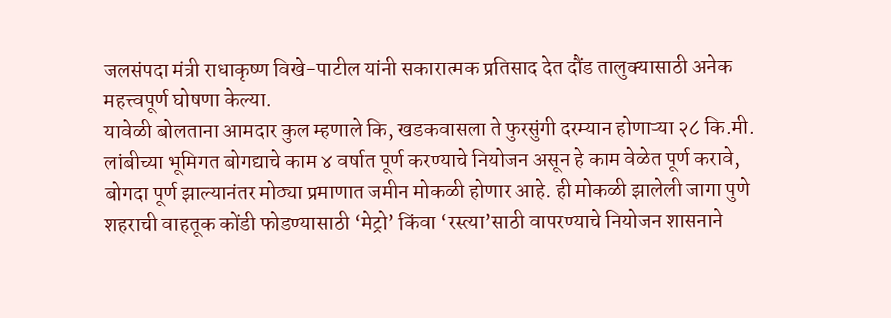जलसंपदा मंत्री राधाकृष्ण विखे-पाटील यांनी सकारात्मक प्रतिसाद देत दौंड तालुक्यासाठी अनेक महत्त्वपूर्ण घोषणा केल्या.
यावेळी बोलताना आमदार कुल म्हणाले कि, खडकवासला ते फुरसुंगी दरम्यान होणाऱ्या २८ कि.मी. लांबीच्या भूमिगत बोगद्याचे काम ४ वर्षात पूर्ण करण्याचे नियोजन असून हे काम वेळेत पूर्ण करावे, बोगदा पूर्ण झाल्यानंतर मोठ्या प्रमाणात जमीन मोकळी होणार आहे. ही मोकळी झालेली जागा पुणे शहराची वाहतूक कोंडी फोडण्यासाठी ‘मेट्रो’ किंवा ‘रस्त्या’साठी वापरण्याचे नियोजन शासनाने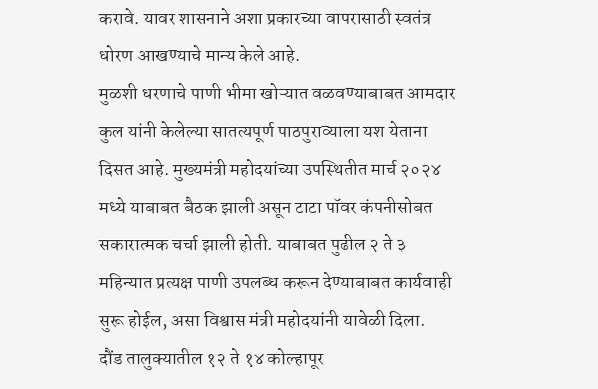करावे. यावर शासनाने अशा प्रकारच्या वापरासाठी स्वतंत्र धोरण आखण्याचे मान्य केले आहे.
मुळशी धरणाचे पाणी भीमा खोऱ्यात वळवण्याबाबत आमदार कुल यांनी केलेल्या सातत्यपूर्ण पाठपुराव्याला यश येताना दिसत आहे. मुख्यमंत्री महोदयांच्या उपस्थितीत मार्च २०२४ मध्ये याबाबत बैठक झाली असून टाटा पॉवर कंपनीसोबत सकारात्मक चर्चा झाली होती. याबाबत पुढील २ ते ३ महिन्यात प्रत्यक्ष पाणी उपलब्ध करून देण्याबाबत कार्यवाही सुरू होईल, असा विश्वास मंत्री महोदयांनी यावेळी दिला.
दौंड तालुक्यातील १२ ते १४ कोल्हापूर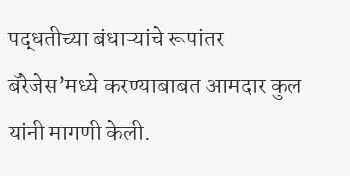पद्धतीच्या बंधाऱ्यांचे रूपांतर बॅरेजेस’मध्ये करण्याबाबत आमदार कुल यांनी मागणी केली.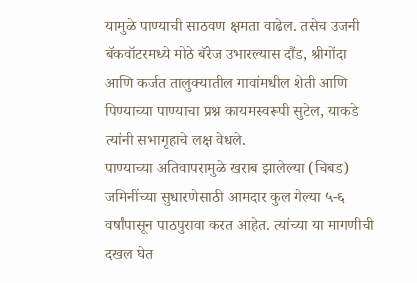यामुळे पाण्याची साठवण क्षमता वाढेल. तसेच उजनी बॅकवॉटरमध्ये मोठे बॅरेज उभारल्यास दौंड, श्रीगोंदा आणि कर्जत तालुक्यातील गावांमधील शेती आणि पिण्याच्या पाण्याचा प्रश्न कायमस्वरूपी सुटेल, याकडे त्यांनी सभागृहाचे लक्ष वेधले.
पाण्याच्या अतिवापरामुळे खराब झालेल्या (चिबड) जमिनींच्या सुधारणेसाठी आमदार कुल गेल्या ५-६ वर्षांपासून पाठपुरावा करत आहेत. त्यांच्या या मागणीची दखल घेत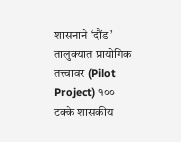शासनाने ‘दौंड’ तालुक्यात प्रायोगिक तत्त्वावर (Pilot Project) १०० टक्के शासकीय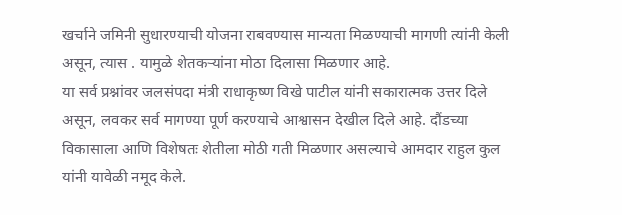खर्चाने जमिनी सुधारण्याची योजना राबवण्यास मान्यता मिळण्याची मागणी त्यांनी केली असून, त्यास . यामुळे शेतकऱ्यांना मोठा दिलासा मिळणार आहे.
या सर्व प्रश्नांवर जलसंपदा मंत्री राधाकृष्ण विखे पाटील यांनी सकारात्मक उत्तर दिले असून, लवकर सर्व मागण्या पूर्ण करण्याचे आश्वासन देखील दिले आहे. दौंडच्या विकासाला आणि विशेषतः शेतीला मोठी गती मिळणार असल्याचे आमदार राहुल कुल यांनी यावेळी नमूद केले.